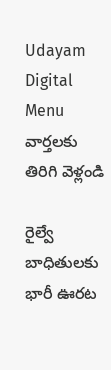Udayam Digital
Menu
వార్తలకు తిరిగి వెళ్లండి

రైల్వే బాధితులకు భారీ ఊరట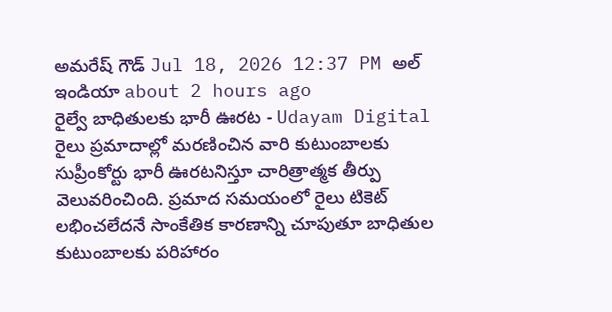అమరేష్ గౌడ్ Jul 18, 2026 12:37 PM అల్ ఇండియా about 2 hours ago
రైల్వే బాధితులకు భారీ ఊరట - Udayam Digital
రైలు ప్రమాదాల్లో మరణించిన వారి కుటుంబాలకు సుప్రీంకోర్టు భారీ ఊరటనిస్తూ చారిత్రాత్మక తీర్పు వెలువరించింది. ప్రమాద సమయంలో రైలు టికెట్ లభించలేదనే సాంకేతిక కారణాన్ని చూపుతూ బాధితుల కుటుంబాలకు పరిహారం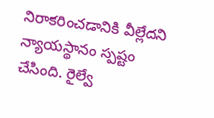నిరాకరించడానికి వీల్లేదని న్యాయస్థానం స్పష్టం చేసింది. రైల్వే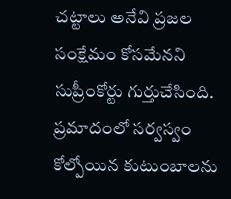చట్టాలు అనేవి ప్రజల సంక్షేమం కోసమేనని సుప్రీంకోర్టు గుర్తుచేసింది. ప్రమాదంలో సర్వస్వం కోల్పోయిన కుటుంబాలను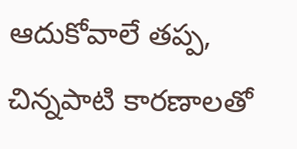ఆదుకోవాలే తప్ప, చిన్నపాటి కారణాలతో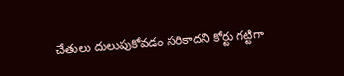చేతులు దులుపుకోవడం సరికాదని కోర్టు గట్టిగా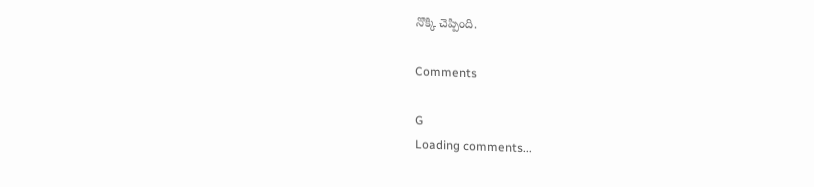నొక్కి చెప్పింది.

Comments

G
Loading comments...